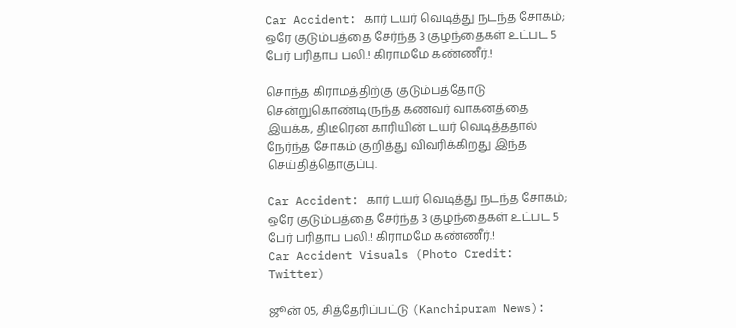Car Accident: கார் டயர் வெடித்து நடந்த சோகம்; ஒரே குடும்பத்தை சேர்ந்த 3 குழந்தைகள் உட்பட 5 பேர் பரிதாப பலி.! கிராமமே கண்ணீர்.!

சொந்த கிராமத்திற்கு குடும்பத்தோடு சென்றுகொண்டிருந்த கணவர் வாகனத்தை இயக்க, திடீரென காரியின் டயர் வெடித்ததால் நேர்ந்த சோகம் குறித்து விவரிக்கிறது இந்த செய்தித்தொகுப்பு.

Car Accident: கார் டயர் வெடித்து நடந்த சோகம்; ஒரே குடும்பத்தை சேர்ந்த 3 குழந்தைகள் உட்பட 5 பேர் பரிதாப பலி.! கிராமமே கண்ணீர்.!
Car Accident Visuals (Photo Credit: Twitter)

ஜூன் 05, சித்தேரிப்பட்டு (Kanchipuram News):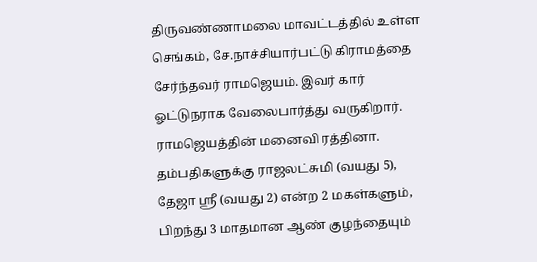திருவண்ணாமலை மாவட்டத்தில் உள்ள செங்கம், சே.நாச்சியார்பட்டு கிராமத்தை சேர்ந்தவர் ராமஜெயம். இவர் கார் ஓட்டுநராக வேலைபார்த்து வருகிறார். ராமஜெயத்தின் மனைவி ரத்தினா. தம்பதிகளுக்கு ராஜலட்சுமி (வயது 5), தேஜா ஸ்ரீ (வயது 2) என்ற 2 மகள்களும், பிறந்து 3 மாதமான ஆண் குழந்தையும்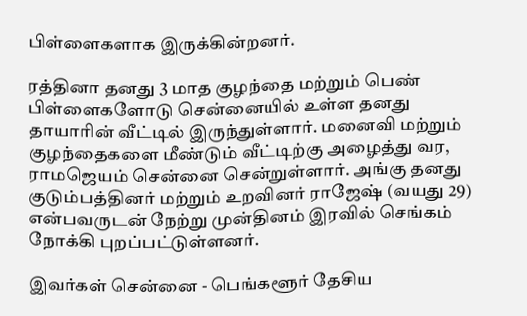பிள்ளைகளாக இருக்கின்றனர்.

ரத்தினா தனது 3 மாத குழந்தை மற்றும் பெண் பிள்ளைகளோடு சென்னையில் உள்ள தனது தாயாரின் வீட்டில் இருந்துள்ளார். மனைவி மற்றும் குழந்தைகளை மீண்டும் வீட்டிற்கு அழைத்து வர, ராமஜெயம் சென்னை சென்றுள்ளார். அங்கு தனது குடும்பத்தினர் மற்றும் உறவினர் ராஜேஷ் (வயது 29) என்பவருடன் நேற்று முன்தினம் இரவில் செங்கம் நோக்கி புறப்பட்டுள்ளனர்.

இவர்கள் சென்னை - பெங்களூர் தேசிய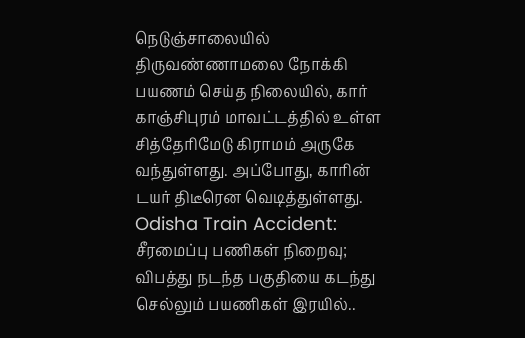நெடுஞ்சாலையில் திருவண்ணாமலை நோக்கி பயணம் செய்த நிலையில், கார் காஞ்சிபுரம் மாவட்டத்தில் உள்ள சித்தேரிமேடு கிராமம் அருகே வந்துள்ளது. அப்போது, காரின் டயர் திடீரென வெடித்துள்ளது. Odisha Train Accident: சீரமைப்பு பணிகள் நிறைவு; விபத்து நடந்த பகுதியை கடந்து செல்லும் பயணிகள் இரயில்..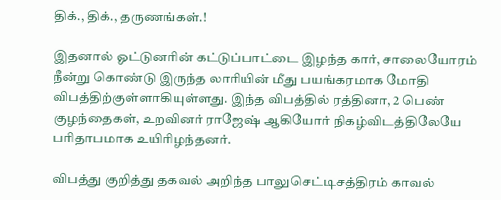திக்., திக்., தருணங்கள்.!

இதனால் ஓட்டுனரின் கட்டுப்பாட்டை இழந்த கார், சாலையோரம் நீன்று கொண்டு இருந்த லாரியின் மீது பயங்கரமாக மோதி விபத்திற்குள்ளாகியுள்ளது. இந்த விபத்தில் ரத்தினா, 2 பெண் குழந்தைகள், உறவினர் ராஜேஷ் ஆகியோர் நிகழ்விடத்திலேயே பரிதாபமாக உயிரிழந்தனர்.

விபத்து குறித்து தகவல் அறிந்த பாலுசெட்டிசத்திரம் காவல்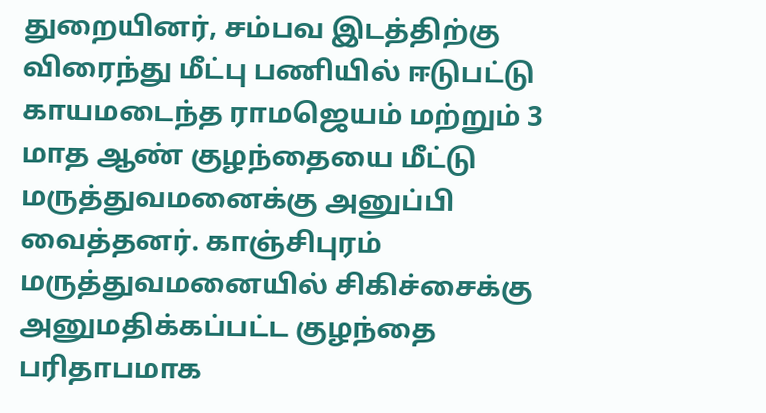துறையினர், சம்பவ இடத்திற்கு விரைந்து மீட்பு பணியில் ஈடுபட்டு காயமடைந்த ராமஜெயம் மற்றும் 3 மாத ஆண் குழந்தையை மீட்டு மருத்துவமனைக்கு அனுப்பி வைத்தனர். காஞ்சிபுரம் மருத்துவமனையில் சிகிச்சைக்கு அனுமதிக்கப்பட்ட குழந்தை பரிதாபமாக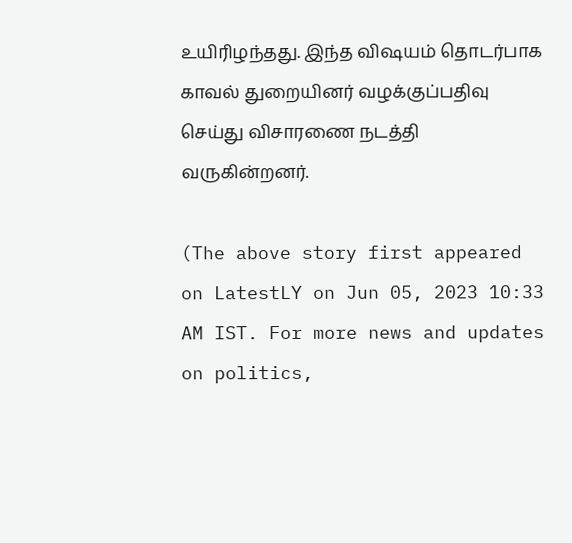உயிரிழந்தது. இந்த விஷயம் தொடர்பாக காவல் துறையினர் வழக்குப்பதிவு செய்து விசாரணை நடத்தி வருகின்றனர்.

(The above story first appeared on LatestLY on Jun 05, 2023 10:33 AM IST. For more news and updates on politics,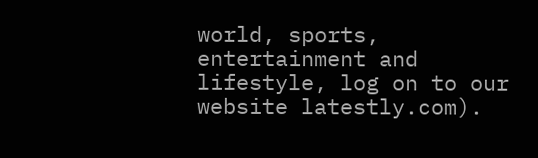world, sports, entertainment and lifestyle, log on to our website latestly.com).